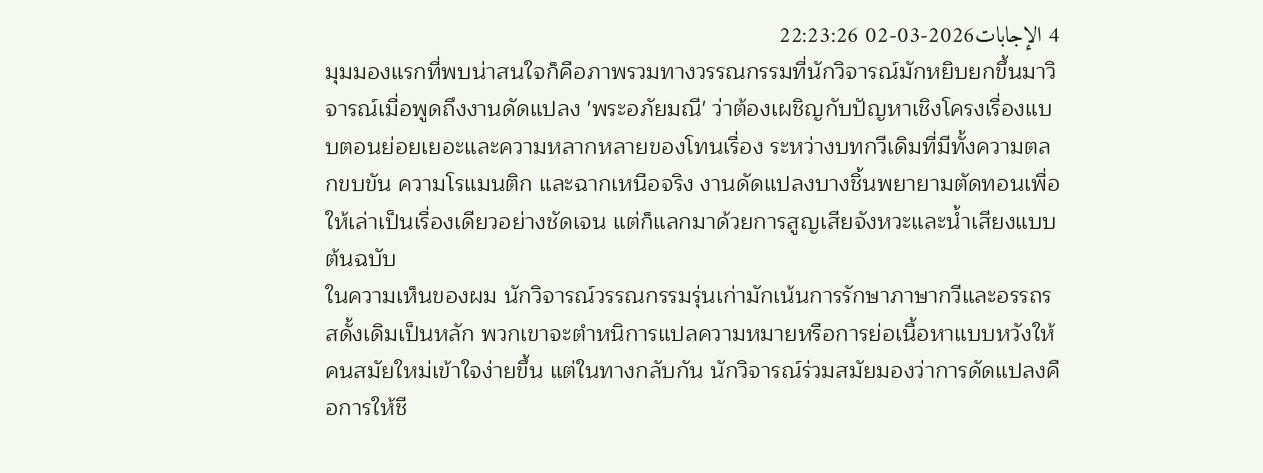4 الإجابات2026-03-02 22:23:26
มุมมองแรกที่พบน่าสนใจก็คือภาพรวมทางวรรณกรรมที่นักวิจารณ์มักหยิบยกขึ้นมาวิจารณ์เมื่อพูดถึงงานดัดแปลง 'พระอภัยมณี' ว่าต้องเผชิญกับปัญหาเชิงโครงเรื่องแบบตอนย่อยเยอะและความหลากหลายของโทนเรื่อง ระหว่างบทกวีเดิมที่มีทั้งความตลกขบขัน ความโรแมนติก และฉากเหนือจริง งานดัดแปลงบางชิ้นพยายามตัดทอนเพื่อให้เล่าเป็นเรื่องเดียวอย่างชัดเจน แต่ก็แลกมาด้วยการสูญเสียจังหวะและน้ำเสียงแบบต้นฉบับ
ในความเห็นของผม นักวิจารณ์วรรณกรรมรุ่นเก่ามักเน้นการรักษาภาษากวีและอรรถรสดั้งเดิมเป็นหลัก พวกเขาจะตำหนิการแปลความหมายหรือการย่อเนื้อหาแบบหวังให้คนสมัยใหม่เข้าใจง่ายขึ้น แต่ในทางกลับกัน นักวิจารณ์ร่วมสมัยมองว่าการดัดแปลงคือการให้ชี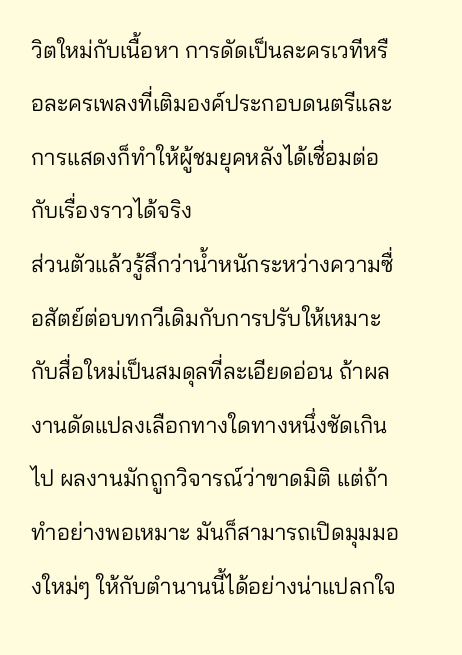วิตใหม่กับเนื้อหา การดัดเป็นละครเวทีหรือละครเพลงที่เติมองค์ประกอบดนตรีและการแสดงก็ทำให้ผู้ชมยุคหลังได้เชื่อมต่อกับเรื่องราวได้จริง
ส่วนตัวแล้วรู้สึกว่าน้ำหนักระหว่างความซื่อสัตย์ต่อบทกวีเดิมกับการปรับให้เหมาะกับสื่อใหม่เป็นสมดุลที่ละเอียดอ่อน ถ้าผลงานดัดแปลงเลือกทางใดทางหนึ่งชัดเกินไป ผลงานมักถูกวิจารณ์ว่าขาดมิติ แต่ถ้าทำอย่างพอเหมาะ มันก็สามารถเปิดมุมมองใหม่ๆ ให้กับตำนานนี้ได้อย่างน่าแปลกใจ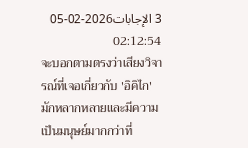3 الإجابات2026-02-05 02:12:54
จะบอกตามตรงว่าเสียงวิจารณ์ที่เจอเกี่ยวกับ 'อิคิไก' มักหลากหลายและมีความเป็นมนุษย์มากกว่าที่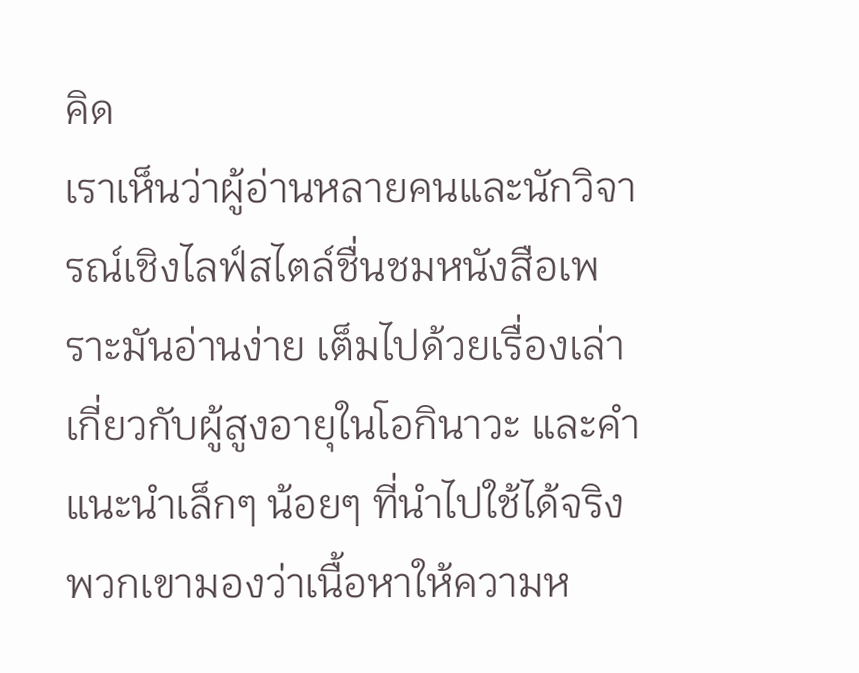คิด
เราเห็นว่าผู้อ่านหลายคนและนักวิจารณ์เชิงไลฟ์สไตล์ชื่นชมหนังสือเพราะมันอ่านง่าย เต็มไปด้วยเรื่องเล่าเกี่ยวกับผู้สูงอายุในโอกินาวะ และคำแนะนำเล็กๆ น้อยๆ ที่นำไปใช้ได้จริง พวกเขามองว่าเนื้อหาให้ความห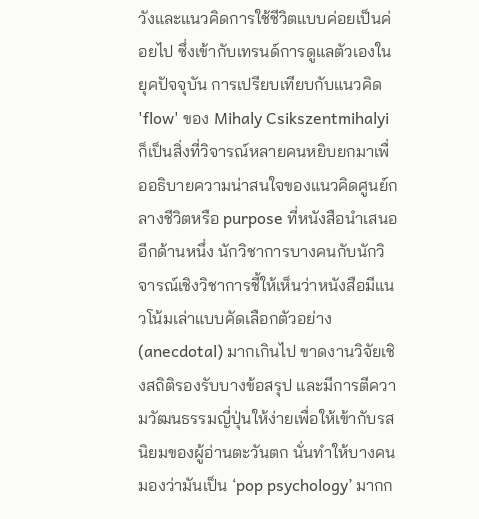วังและแนวคิดการใช้ชีวิตแบบค่อยเป็นค่อยไป ซึ่งเข้ากับเทรนด์การดูแลตัวเองในยุคปัจจุบัน การเปรียบเทียบกับแนวคิด 'flow' ของ Mihaly Csikszentmihalyi ก็เป็นสิ่งที่วิจารณ์หลายคนหยิบยกมาเพื่ออธิบายความน่าสนใจของแนวคิดศูนย์กลางชีวิตหรือ purpose ที่หนังสือนำเสนอ
อีกด้านหนึ่ง นักวิชาการบางคนกับนักวิจารณ์เชิงวิชาการชี้ให้เห็นว่าหนังสือมีแนวโน้มเล่าแบบคัดเลือกตัวอย่าง (anecdotal) มากเกินไป ขาดงานวิจัยเชิงสถิติรองรับบางข้อสรุป และมีการตีความวัฒนธรรมญี่ปุ่นให้ง่ายเพื่อให้เข้ากับรสนิยมของผู้อ่านตะวันตก นั่นทำให้บางคนมองว่ามันเป็น ‘pop psychology’ มากก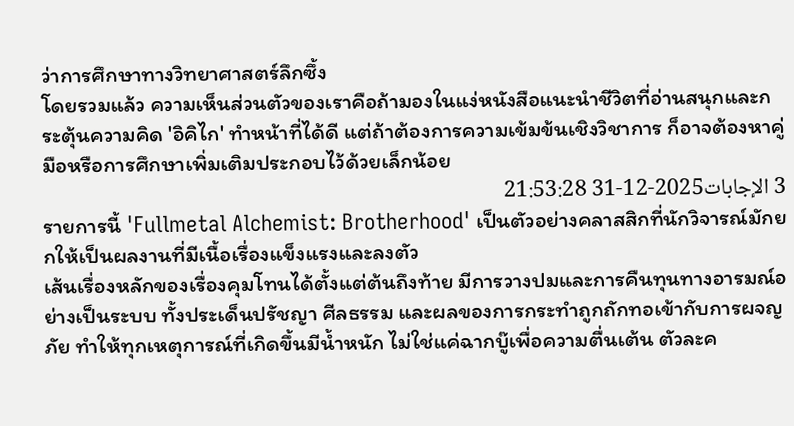ว่าการศึกษาทางวิทยาศาสตร์ลึกซึ้ง
โดยรวมแล้ว ความเห็นส่วนตัวของเราคือถ้ามองในแง่หนังสือแนะนำชีวิตที่อ่านสนุกและกระตุ้นความคิด 'อิคิไก' ทำหน้าที่ได้ดี แต่ถ้าต้องการความเข้มข้นเชิงวิชาการ ก็อาจต้องหาคู่มือหรือการศึกษาเพิ่มเติมประกอบไว้ด้วยเล็กน้อย
3 الإجابات2025-12-31 21:53:28
รายการนี้ 'Fullmetal Alchemist: Brotherhood' เป็นตัวอย่างคลาสสิกที่นักวิจารณ์มักยกให้เป็นผลงานที่มีเนื้อเรื่องแข็งแรงและลงตัว
เส้นเรื่องหลักของเรื่องคุมโทนได้ตั้งแต่ต้นถึงท้าย มีการวางปมและการคืนทุนทางอารมณ์อย่างเป็นระบบ ทั้งประเด็นปรัชญา ศีลธรรม และผลของการกระทำถูกถักทอเข้ากับการผจญภัย ทำให้ทุกเหตุการณ์ที่เกิดขึ้นมีน้ำหนัก ไม่ใช่แค่ฉากบู๊เพื่อความตื่นเต้น ตัวละค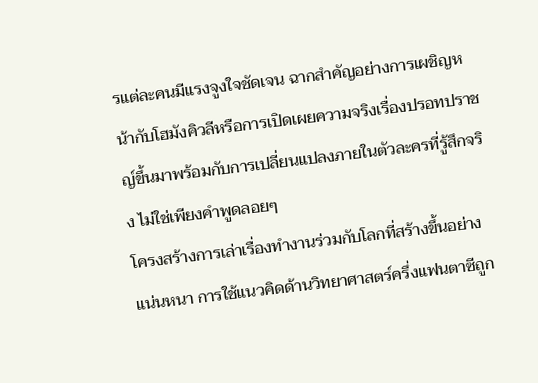รแต่ละคนมีแรงจูงใจชัดเจน ฉากสำคัญอย่างการเผชิญหน้ากับโฮมังคิวลีหรือการเปิดเผยความจริงเรื่องปรอทปราชญ์ขึ้นมาพร้อมกับการเปลี่ยนแปลงภายในตัวละครที่รู้สึกจริง ไม่ใช่เพียงคำพูดลอยๆ
โครงสร้างการเล่าเรื่องทำงานร่วมกับโลกที่สร้างขึ้นอย่างแน่นหนา การใช้แนวคิดด้านวิทยาศาสตร์ครึ่งแฟนตาซีถูก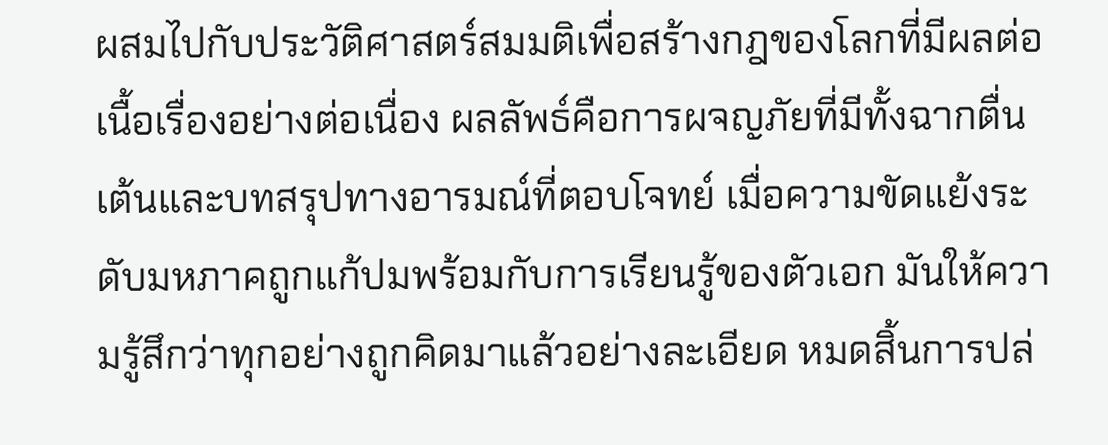ผสมไปกับประวัติศาสตร์สมมติเพื่อสร้างกฎของโลกที่มีผลต่อเนื้อเรื่องอย่างต่อเนื่อง ผลลัพธ์คือการผจญภัยที่มีทั้งฉากตื่นเต้นและบทสรุปทางอารมณ์ที่ตอบโจทย์ เมื่อความขัดแย้งระดับมหภาคถูกแก้ปมพร้อมกับการเรียนรู้ของตัวเอก มันให้ความรู้สึกว่าทุกอย่างถูกคิดมาแล้วอย่างละเอียด หมดสิ้นการปล่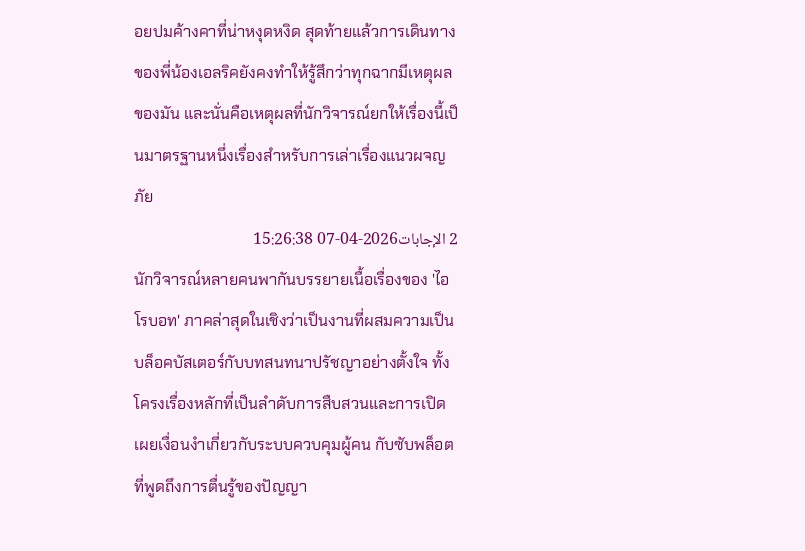อยปมค้างคาที่น่าหงุดหงิด สุดท้ายแล้วการเดินทางของพี่น้องเอลริคยังคงทำให้รู้สึกว่าทุกฉากมีเหตุผลของมัน และนั่นคือเหตุผลที่นักวิจารณ์ยกให้เรื่องนี้เป็นมาตรฐานหนึ่งเรื่องสำหรับการเล่าเรื่องแนวผจญภัย
2 الإجابات2026-04-07 15:26:38
นักวิจารณ์หลายคนพากันบรรยายเนื้อเรื่องของ 'ไอโรบอท' ภาคล่าสุดในเชิงว่าเป็นงานที่ผสมความเป็นบล็อคบัสเตอร์กับบทสนทนาปรัชญาอย่างตั้งใจ ทั้งโครงเรื่องหลักที่เป็นลำดับการสืบสวนและการเปิดเผยเงื่อนงำเกี่ยวกับระบบควบคุมผู้คน กับซับพล็อตที่พูดถึงการตื่นรู้ของปัญญา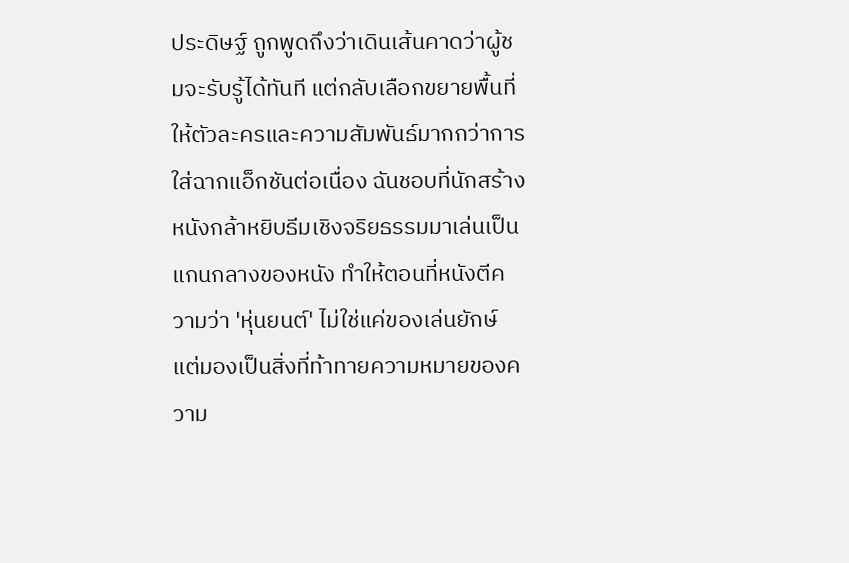ประดิษฐ์ ถูกพูดถึงว่าเดินเส้นคาดว่าผู้ชมจะรับรู้ได้ทันที แต่กลับเลือกขยายพื้นที่ให้ตัวละครและความสัมพันธ์มากกว่าการใส่ฉากแอ็กชันต่อเนื่อง ฉันชอบที่นักสร้างหนังกล้าหยิบธีมเชิงจริยธรรมมาเล่นเป็นแกนกลางของหนัง ทำให้ตอนที่หนังตีความว่า 'หุ่นยนต์' ไม่ใช่แค่ของเล่นยักษ์ แต่มองเป็นสิ่งที่ท้าทายความหมายของความ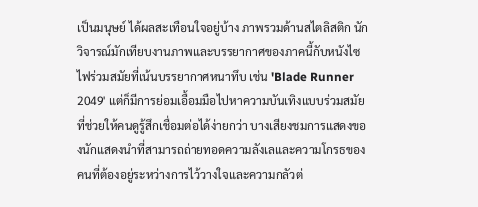เป็นมนุษย์ ได้ผลสะเทือนใจอยู่บ้าง ภาพรวมด้านสไตลิสติก นักวิจารณ์มักเทียบงานภาพและบรรยากาศของภาคนี้กับหนังไซไฟร่วมสมัยที่เน้นบรรยากาศหนาทึบ เช่น 'Blade Runner 2049' แต่ก็มีการย่อมเอื้อมมือไปหาความบันเทิงแบบร่วมสมัยที่ช่วยให้คนดูรู้สึกเชื่อมต่อได้ง่ายกว่า บางเสียงชมการแสดงของนักแสดงนำที่สามารถถ่ายทอดความลังเลและความโกรธของคนที่ต้องอยู่ระหว่างการไว้วางใจและความกลัวต่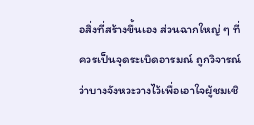อสิ่งที่สร้างขึ้นเอง ส่วนฉากใหญ่ ๆ ที่ควรเป็นจุดระเบิดอารมณ์ ถูกวิจารณ์ว่าบางจังหวะวางไว้เพื่อเอาใจผู้ชมเชิ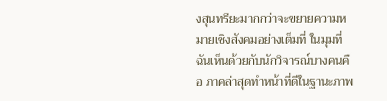งสุนทรียะมากกว่าจะขยายความหมายเชิงสังคมอย่างเต็มที่ ในมุมที่ฉันเห็นด้วยกับนักวิจารณ์บางคนคือ ภาคล่าสุดทำหน้าที่ดีในฐานะภาพ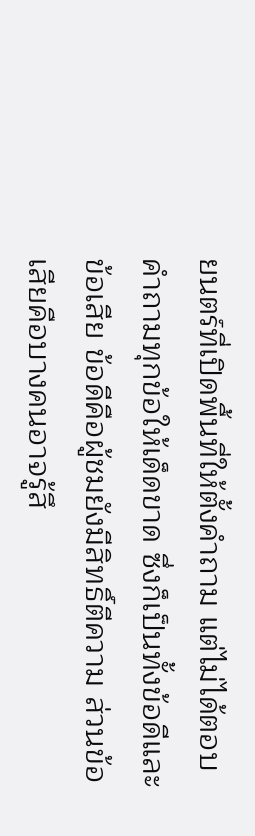ยนตร์ที่เปิดพื้นที่ให้ตั้งคำถาม แต่ไม่ได้ตอบคำถามทุกข้อให้เด็ดขาด ซึ่งก็เป็นทั้งข้อดีและข้อเสีย ข้อดีคือผู้ชมยังมีสิทธิ์ตีความ ส่วนข้อเสียคือบางคนอาจรู้สึ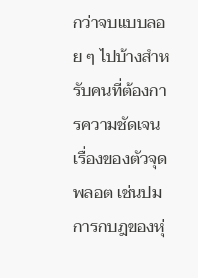กว่าจบแบบลอย ๆ ไปบ้างสำหรับคนที่ต้องการความชัดเจน เรื่องของตัวจุดพลอต เช่นปมการกบฎของหุ่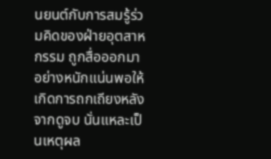นยนต์กับการสมรู้ร่วมคิดของฝ่ายอุตสาหกรรม ถูกสื่อออกมาอย่างหนักแน่นพอให้เกิดการถกเถียงหลังจากดูจบ นั่นแหละเป็นเหตุผล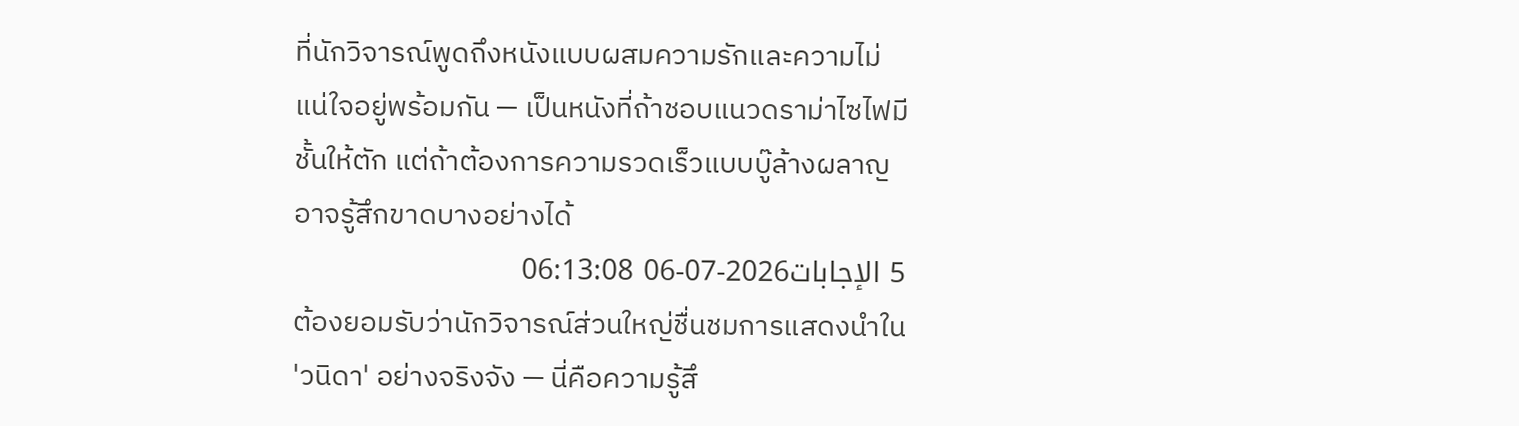ที่นักวิจารณ์พูดถึงหนังแบบผสมความรักและความไม่แน่ใจอยู่พร้อมกัน — เป็นหนังที่ถ้าชอบแนวดราม่าไซไฟมีชั้นให้ตัก แต่ถ้าต้องการความรวดเร็วแบบบู๊ล้างผลาญ อาจรู้สึกขาดบางอย่างได้
5 الإجابات2026-07-06 06:13:08
ต้องยอมรับว่านักวิจารณ์ส่วนใหญ่ชื่นชมการแสดงนำใน 'วนิดา' อย่างจริงจัง — นี่คือความรู้สึ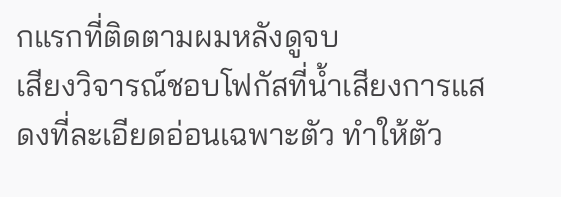กแรกที่ติดตามผมหลังดูจบ
เสียงวิจารณ์ชอบโฟกัสที่น้ำเสียงการแสดงที่ละเอียดอ่อนเฉพาะตัว ทำให้ตัว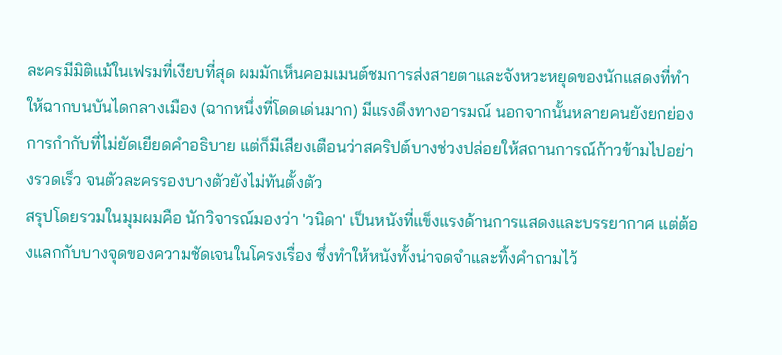ละครมีมิติแม้ในเฟรมที่เงียบที่สุด ผมมักเห็นคอมเมนต์ชมการส่งสายตาและจังหวะหยุดของนักแสดงที่ทำให้ฉากบนบันไดกลางเมือง (ฉากหนึ่งที่โดดเด่นมาก) มีแรงดึงทางอารมณ์ นอกจากนั้นหลายคนยังยกย่องการกำกับที่ไม่ยัดเยียดคำอธิบาย แต่ก็มีเสียงเตือนว่าสคริปต์บางช่วงปล่อยให้สถานการณ์ก้าวข้ามไปอย่างรวดเร็ว จนตัวละครรองบางตัวยังไม่ทันตั้งตัว
สรุปโดยรวมในมุมผมคือ นักวิจารณ์มองว่า 'วนิดา' เป็นหนังที่แข็งแรงด้านการแสดงและบรรยากาศ แต่ต้องแลกกับบางจุดของความชัดเจนในโครงเรื่อง ซึ่งทำให้หนังทั้งน่าจดจำและทิ้งคำถามไว้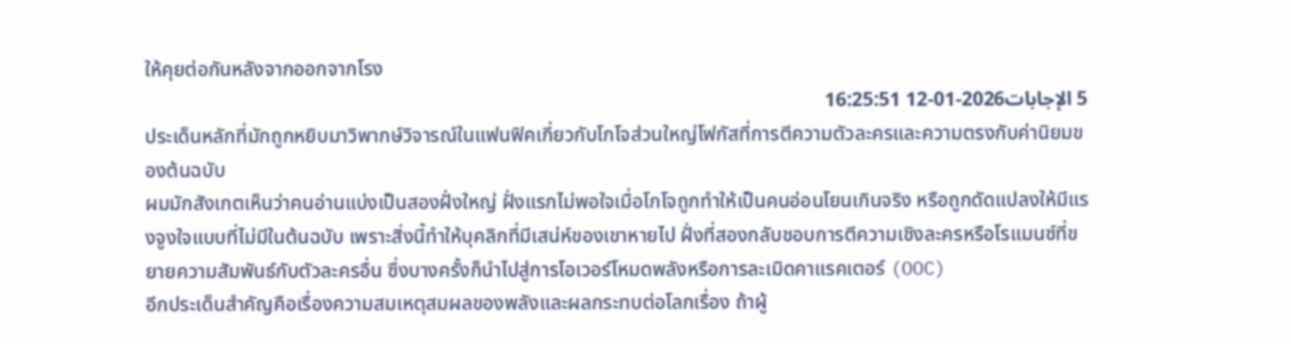ให้คุยต่อกันหลังจากออกจากโรง
5 الإجابات2026-01-12 16:25:51
ประเด็นหลักที่มักถูกหยิบมาวิพากษ์วิจารณ์ในแฟนฟิคเกี่ยวกับโกโจส่วนใหญ่โฟกัสที่การตีความตัวละครและความตรงกับค่านิยมของต้นฉบับ
ผมมักสังเกตเห็นว่าคนอ่านแบ่งเป็นสองฝั่งใหญ่ ฝั่งแรกไม่พอใจเมื่อโกโจถูกทำให้เป็นคนอ่อนโยนเกินจริง หรือถูกดัดแปลงให้มีแรงจูงใจแบบที่ไม่มีในต้นฉบับ เพราะสิ่งนี้ทำให้บุคลิกที่มีเสน่ห์ของเขาหายไป ฝั่งที่สองกลับชอบการตีความเชิงละครหรือโรแมนซ์ที่ขยายความสัมพันธ์กับตัวละครอื่น ซึ่งบางครั้งก็นำไปสู่การโอเวอร์โหมดพลังหรือการละเมิดคาแรคเตอร์ (OOC)
อีกประเด็นสำคัญคือเรื่องความสมเหตุสมผลของพลังและผลกระทบต่อโลกเรื่อง ถ้าผู้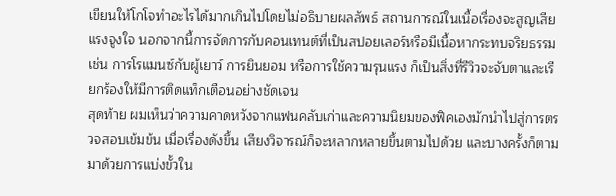เขียนให้โกโจทำอะไรได้มากเกินไปโดยไม่อธิบายผลลัพธ์ สถานการณ์ในเนื้อเรื่องจะสูญเสียแรงจูงใจ นอกจากนี้การจัดการกับคอนเทนต์ที่เป็นสปอยเลอร์หรือมีเนื้อหากระทบจริยธรรม เช่น การโรแมนซ์กับผู้เยาว์ การยินยอม หรือการใช้ความรุนแรง ก็เป็นสิ่งที่รีวิวจะจับตาและเรียกร้องให้มีการติดแท็กเตือนอย่างชัดเจน
สุดท้าย ผมเห็นว่าความคาดหวังจากแฟนคลับเก่าและความนิยมของฟิคเองมักนำไปสู่การตรวจสอบเข้มข้น เมื่อเรื่องดังขึ้น เสียงวิจารณ์ก็จะหลากหลายขึ้นตามไปด้วย และบางครั้งก็ตามมาด้วยการแบ่งขั้วใน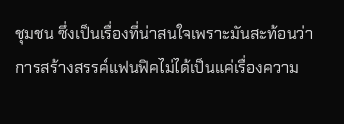ชุมชน ซึ่งเป็นเรื่องที่น่าสนใจเพราะมันสะท้อนว่าการสร้างสรรค์แฟนฟิคไม่ได้เป็นแค่เรื่องความ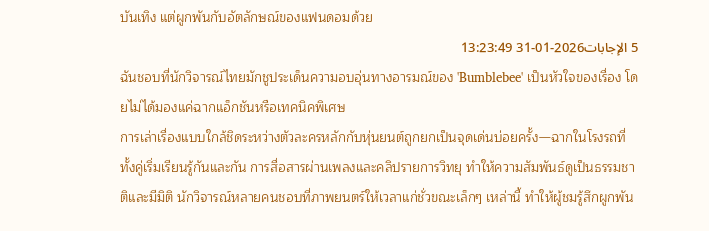บันเทิง แต่ผูกพันกับอัตลักษณ์ของแฟนดอมด้วย
5 الإجابات2026-01-31 13:23:49
ฉันชอบที่นักวิจารณ์ไทยมักชูประเด็นความอบอุ่นทางอารมณ์ของ 'Bumblebee' เป็นหัวใจของเรื่อง โดยไม่ได้มองแค่ฉากแอ็กชันหรือเทคนิคพิเศษ
การเล่าเรื่องแบบใกล้ชิดระหว่างตัวละครหลักกับหุ่นยนต์ถูกยกเป็นจุดเด่นบ่อยครั้ง—ฉากในโรงรถที่ทั้งคู่เริ่มเรียนรู้กันและกัน การสื่อสารผ่านเพลงและคลิปรายการวิทยุ ทำให้ความสัมพันธ์ดูเป็นธรรมชาติและมีมิติ นักวิจารณ์หลายคนชอบที่ภาพยนตร์ให้เวลาแก่ชั่วขณะเล็กๆ เหล่านี้ ทำให้ผู้ชมรู้สึกผูกพัน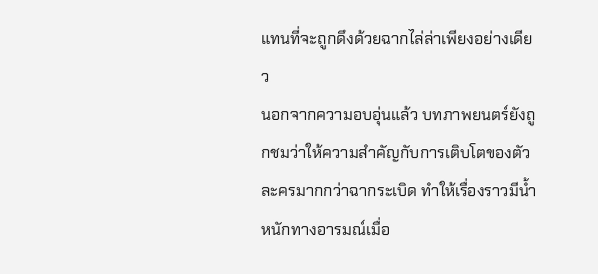แทนที่จะถูกดึงด้วยฉากไล่ล่าเพียงอย่างเดียว
นอกจากความอบอุ่นแล้ว บทภาพยนตร์ยังถูกชมว่าให้ความสำคัญกับการเติบโตของตัวละครมากกว่าฉากระเบิด ทำให้เรื่องราวมีน้ำหนักทางอารมณ์เมื่อ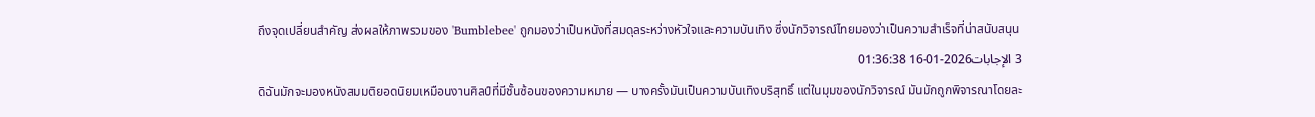ถึงจุดเปลี่ยนสำคัญ ส่งผลให้ภาพรวมของ 'Bumblebee' ถูกมองว่าเป็นหนังที่สมดุลระหว่างหัวใจและความบันเทิง ซึ่งนักวิจารณ์ไทยมองว่าเป็นความสำเร็จที่น่าสนับสนุน
3 الإجابات2026-01-16 01:36:38
ดิฉันมักจะมองหนังสมมติยอดนิยมเหมือนงานศิลป์ที่มีชั้นซ้อนของความหมาย — บางครั้งมันเป็นความบันเทิงบริสุทธิ์ แต่ในมุมของนักวิจารณ์ มันมักถูกพิจารณาโดยละ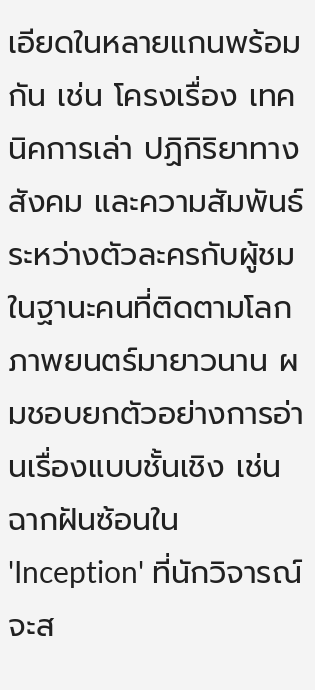เอียดในหลายแกนพร้อมกัน เช่น โครงเรื่อง เทคนิคการเล่า ปฏิกิริยาทางสังคม และความสัมพันธ์ระหว่างตัวละครกับผู้ชม
ในฐานะคนที่ติดตามโลกภาพยนตร์มายาวนาน ผมชอบยกตัวอย่างการอ่านเรื่องแบบชั้นเชิง เช่น ฉากฝันซ้อนใน 'Inception' ที่นักวิจารณ์จะส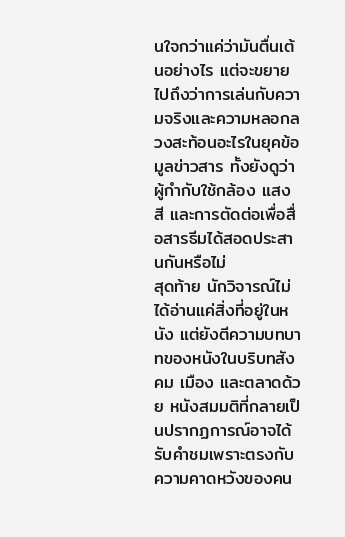นใจกว่าแค่ว่ามันตื่นเต้นอย่างไร แต่จะขยายไปถึงว่าการเล่นกับความจริงและความหลอกลวงสะท้อนอะไรในยุคข้อมูลข่าวสาร ทั้งยังดูว่าผู้กำกับใช้กล้อง แสง สี และการตัดต่อเพื่อสื่อสารธีมได้สอดประสานกันหรือไม่
สุดท้าย นักวิจารณ์ไม่ได้อ่านแค่สิ่งที่อยู่ในหนัง แต่ยังตีความบทบาทของหนังในบริบทสังคม เมือง และตลาดด้วย หนังสมมติที่กลายเป็นปรากฏการณ์อาจได้รับคำชมเพราะตรงกับความคาดหวังของคน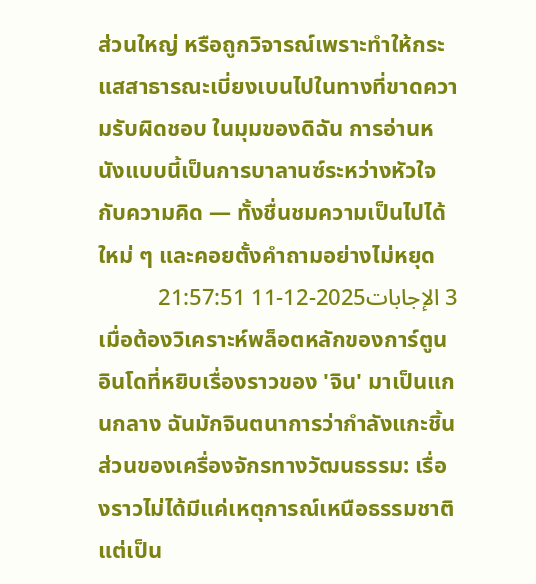ส่วนใหญ่ หรือถูกวิจารณ์เพราะทำให้กระแสสาธารณะเบี่ยงเบนไปในทางที่ขาดความรับผิดชอบ ในมุมของดิฉัน การอ่านหนังแบบนี้เป็นการบาลานซ์ระหว่างหัวใจกับความคิด — ทั้งชื่นชมความเป็นไปได้ใหม่ ๆ และคอยตั้งคำถามอย่างไม่หยุด
3 الإجابات2025-12-11 21:57:51
เมื่อต้องวิเคราะห์พล็อตหลักของการ์ตูนอินโดที่หยิบเรื่องราวของ 'จิน' มาเป็นแกนกลาง ฉันมักจินตนาการว่ากำลังแกะชิ้นส่วนของเครื่องจักรทางวัฒนธรรม: เรื่องราวไม่ได้มีแค่เหตุการณ์เหนือธรรมชาติ แต่เป็น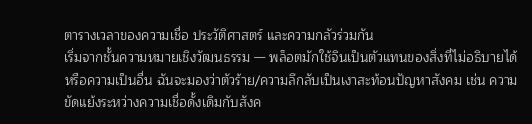ตารางเวลาของความเชื่อ ประวัติศาสตร์ และความกลัวร่วมกัน
เริ่มจากชั้นความหมายเชิงวัฒนธรรม — พล็อตมักใช้จินเป็นตัวแทนของสิ่งที่ไม่อธิบายได้หรือความเป็นอื่น ฉันจะมองว่าตัวร้าย/ความลึกลับเป็นเงาสะท้อนปัญหาสังคม เช่น ความขัดแย้งระหว่างความเชื่อดั้งเดิมกับสังค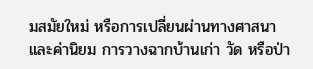มสมัยใหม่ หรือการเปลี่ยนผ่านทางศาสนาและค่านิยม การวางฉากบ้านเก่า วัด หรือป่า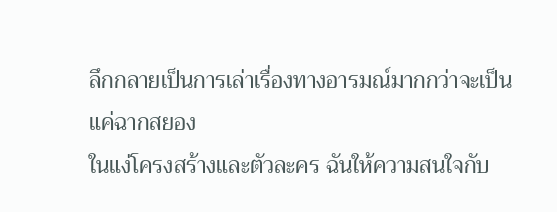ลึกกลายเป็นการเล่าเรื่องทางอารมณ์มากกว่าจะเป็นแค่ฉากสยอง
ในแง่โครงสร้างและตัวละคร ฉันให้ความสนใจกับ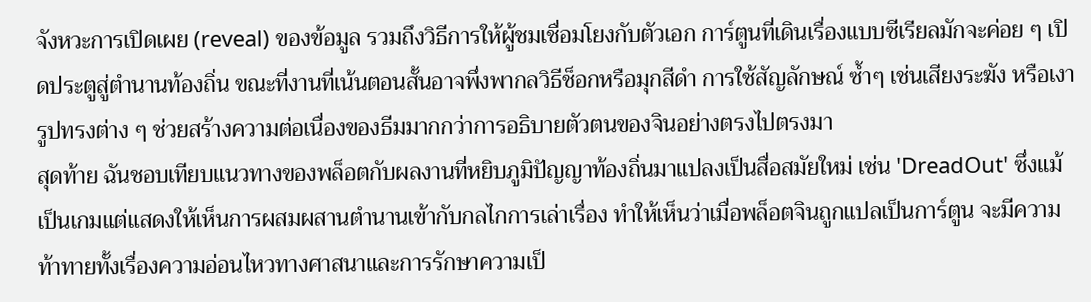จังหวะการเปิดเผย (reveal) ของข้อมูล รวมถึงวิธีการให้ผู้ชมเชื่อมโยงกับตัวเอก การ์ตูนที่เดินเรื่องแบบซีเรียลมักจะค่อย ๆ เปิดประตูสู่ตำนานท้องถิ่น ขณะที่งานที่เน้นตอนสั้นอาจพึ่งพากลวิธีช็อกหรือมุกสีดำ การใช้สัญลักษณ์ ซ้ำๆ เช่นเสียงระฆัง หรือเงารูปทรงต่าง ๆ ช่วยสร้างความต่อเนื่องของธีมมากกว่าการอธิบายตัวตนของจินอย่างตรงไปตรงมา
สุดท้าย ฉันชอบเทียบแนวทางของพล็อตกับผลงานที่หยิบภูมิปัญญาท้องถิ่นมาแปลงเป็นสื่อสมัยใหม่ เช่น 'DreadOut' ซึ่งแม้เป็นเกมแต่แสดงให้เห็นการผสมผสานตำนานเข้ากับกลไกการเล่าเรื่อง ทำให้เห็นว่าเมื่อพล็อตจินถูกแปลเป็นการ์ตูน จะมีความท้าทายทั้งเรื่องความอ่อนไหวทางศาสนาและการรักษาความเป็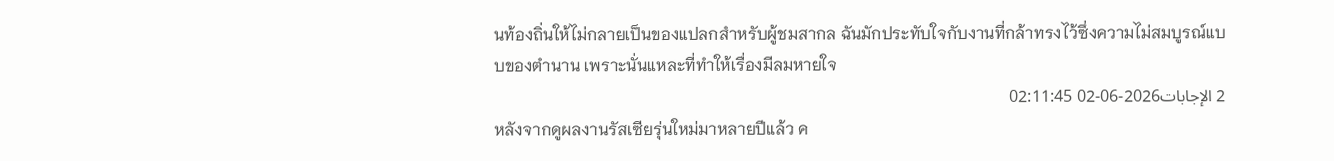นท้องถิ่นให้ไม่กลายเป็นของแปลกสำหรับผู้ชมสากล ฉันมักประทับใจกับงานที่กล้าทรงไว้ซึ่งความไม่สมบูรณ์แบบของตำนาน เพราะนั่นแหละที่ทำให้เรื่องมีลมหายใจ
2 الإجابات2026-06-02 02:11:45
หลังจากดูผลงานรัสเซียรุ่นใหม่มาหลายปีแล้ว ค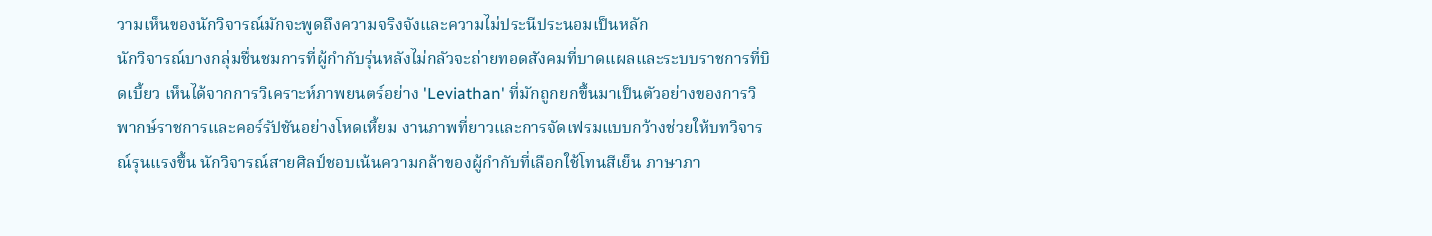วามเห็นของนักวิจารณ์มักจะพูดถึงความจริงจังและความไม่ประนีประนอมเป็นหลัก
นักวิจารณ์บางกลุ่มชื่นชมการที่ผู้กำกับรุ่นหลังไม่กลัวจะถ่ายทอดสังคมที่บาดแผลและระบบราชการที่บิดเบี้ยว เห็นได้จากการวิเคราะห์ภาพยนตร์อย่าง 'Leviathan' ที่มักถูกยกขึ้นมาเป็นตัวอย่างของการวิพากษ์ราชการและคอร์รัปชันอย่างโหดเหี้ยม งานภาพที่ยาวและการจัดเฟรมแบบกว้างช่วยให้บทวิจารณ์รุนแรงขึ้น นักวิจารณ์สายศิลป์ชอบเน้นความกล้าของผู้กำกับที่เลือกใช้โทนสีเย็น ภาษาภา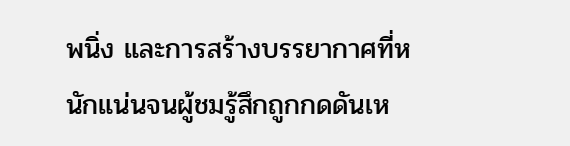พนิ่ง และการสร้างบรรยากาศที่หนักแน่นจนผู้ชมรู้สึกถูกกดดันเห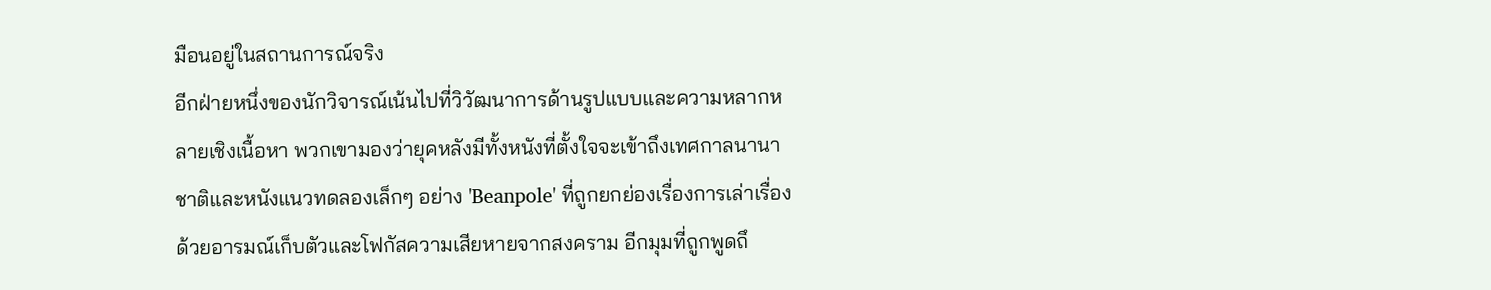มือนอยู่ในสถานการณ์จริง
อีกฝ่ายหนึ่งของนักวิจารณ์เน้นไปที่วิวัฒนาการด้านรูปแบบและความหลากหลายเชิงเนื้อหา พวกเขามองว่ายุคหลังมีทั้งหนังที่ตั้งใจจะเข้าถึงเทศกาลนานาชาติและหนังแนวทดลองเล็กๆ อย่าง 'Beanpole' ที่ถูกยกย่องเรื่องการเล่าเรื่องด้วยอารมณ์เก็บตัวและโฟกัสความเสียหายจากสงคราม อีกมุมที่ถูกพูดถึ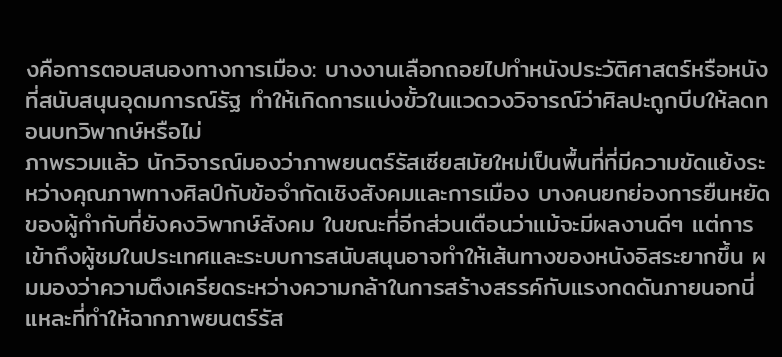งคือการตอบสนองทางการเมือง: บางงานเลือกถอยไปทำหนังประวัติศาสตร์หรือหนังที่สนับสนุนอุดมการณ์รัฐ ทำให้เกิดการแบ่งขั้วในแวดวงวิจารณ์ว่าศิลปะถูกบีบให้ลดทอนบทวิพากษ์หรือไม่
ภาพรวมแล้ว นักวิจารณ์มองว่าภาพยนตร์รัสเซียสมัยใหม่เป็นพื้นที่ที่มีความขัดแย้งระหว่างคุณภาพทางศิลป์กับข้อจำกัดเชิงสังคมและการเมือง บางคนยกย่องการยืนหยัดของผู้กำกับที่ยังคงวิพากษ์สังคม ในขณะที่อีกส่วนเตือนว่าแม้จะมีผลงานดีๆ แต่การเข้าถึงผู้ชมในประเทศและระบบการสนับสนุนอาจทำให้เส้นทางของหนังอิสระยากขึ้น ผมมองว่าความตึงเครียดระหว่างความกล้าในการสร้างสรรค์กับแรงกดดันภายนอกนี่แหละที่ทำให้ฉากภาพยนตร์รัส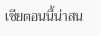เซียตอนนี้น่าสน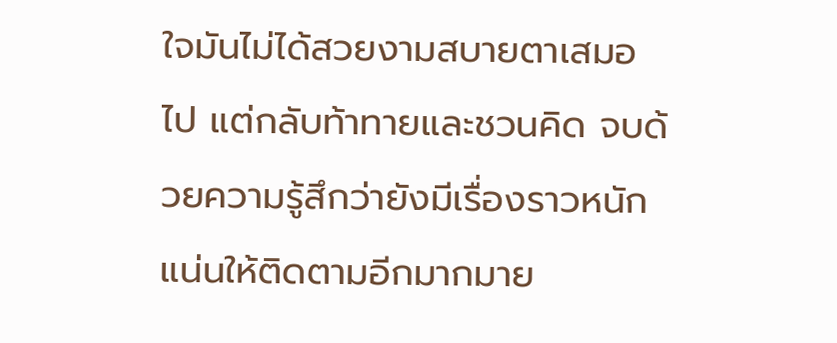ใจมันไม่ได้สวยงามสบายตาเสมอไป แต่กลับท้าทายและชวนคิด จบด้วยความรู้สึกว่ายังมีเรื่องราวหนักแน่นให้ติดตามอีกมากมาย